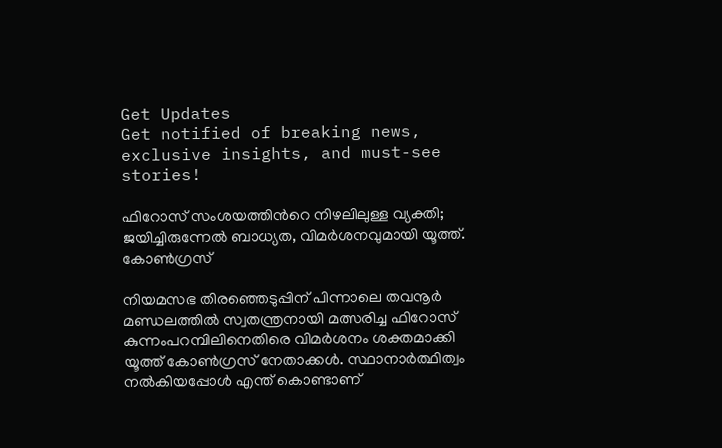Get Updates
Get notified of breaking news, exclusive insights, and must-see stories!

ഫിറോസ് സംശയത്തിന്‍റെ നിഴലിലുള്ള വ്യക്തി; ജയിച്ചിരുന്നേല്‍ ബാധ്യത, വിമര്‍ശനവുമായി യൂത്ത്. കോണ്‍ഗ്രസ്

നിയമസഭ തിരഞ്ഞെടുപ്പിന് പിന്നാലെ തവനൂര്‍ മണ്ഡലത്തില്‍ സ്വതന്ത്രനായി മത്സരിച്ച ഫിറോസ് കുന്നംപറമ്പിലിനെതിരെ വിമര്‍ശനം ശക്തമാക്കി യൂത്ത് കോണ്‍ഗ്രസ് നേതാക്കള്‍. സ്ഥാനാര്‍ത്ഥിത്വം നല്‍കിയപ്പോള്‍ എന്ത് കൊണ്ടാണ്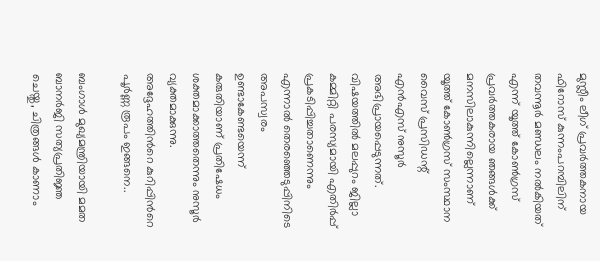മുസ്ലീം ലീഗ് പ്രവര്‍ത്തകനായ ഫിറോസ് കുന്നംപറമ്പിലിന് തവന്നൂര്‍ മണ്ഡലം നല്‍കിയത് എന്ന് യൂത്ത് കോണ്‍ഗ്രസ് പ്രവര്‍ത്തകരായ ഞങ്ങള്‍ക്ക് മനസിലാകുന്നില്ലെന്നാണ് യൂത്ത് കോണ്‍ഗ്രസ് സംസ്ഥാന വൈസ് പ്രസിഡന്റ് എന്‍എസ് നുസൂര്‍ അഭിപ്രായപ്പെടുന്നത്. വിഷയത്തില്‍ മലപ്പുറം ജില്ലാ കമ്മിറ്റി പരസ്യമായി എതിര്‍പ്പ് പ്രകടിപ്പിച്ചതാണെന്നും എന്നാല്‍ തെരഞ്ഞെടുപ്പിനിടെ അപസ്വരം ഉണ്ടാകേണ്ടയെന്ന് കരുതിയാണ് പ്രതിഷേധം ശക്തമാക്കാത്തതെന്നും നുസൂര്‍ വ്യക്തമാക്കുന്നു. അദ്ദേഹത്തിന്‍റെ കുറിപ്പിന്‍റെ പൂര്‍ണ്ണ രൂപം ഇങ്ങനെ..

ബംഗാൾ മുഖ്യമന്ത്രിയായി മമത ബാനർജി സത്യപ്രതിജ്ഞ ചെയ്തു, ചിത്രങ്ങൾ കാണാം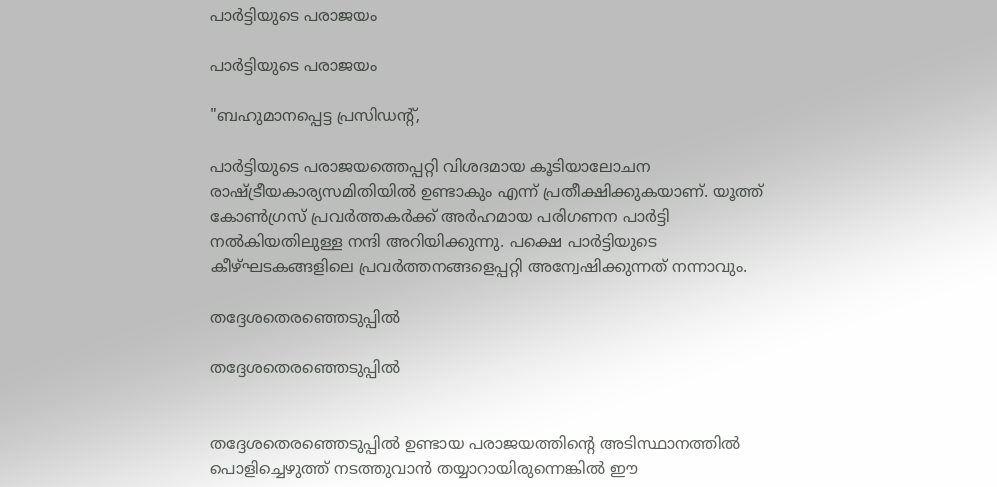പാര്‍ട്ടിയുടെ പരാജയം

പാര്‍ട്ടിയുടെ പരാജയം

"ബഹുമാനപ്പെട്ട പ്രസിഡന്റ്,

പാര്‍ട്ടിയുടെ പരാജയത്തെപ്പറ്റി വിശദമായ കൂടിയാലോചന രാഷ്ട്രീയകാര്യസമിതിയില്‍ ഉണ്ടാകും എന്ന് പ്രതീക്ഷിക്കുകയാണ്. യൂത്ത് കോണ്‍ഗ്രസ് പ്രവര്‍ത്തകര്‍ക്ക് അര്‍ഹമായ പരിഗണന പാര്‍ട്ടി നല്‍കിയതിലുള്ള നന്ദി അറിയിക്കുന്നു. പക്ഷെ പാര്‍ട്ടിയുടെ കീഴ്ഘടകങ്ങളിലെ പ്രവര്‍ത്തനങ്ങളെപ്പറ്റി അന്വേഷിക്കുന്നത് നന്നാവും.

തദ്ദേശതെരഞ്ഞെടുപ്പില്‍

തദ്ദേശതെരഞ്ഞെടുപ്പില്‍


തദ്ദേശതെരഞ്ഞെടുപ്പില്‍ ഉണ്ടായ പരാജയത്തിന്റെ അടിസ്ഥാനത്തില്‍ പൊളിച്ചെഴുത്ത് നടത്തുവാന്‍ തയ്യാറായിരുന്നെങ്കില്‍ ഈ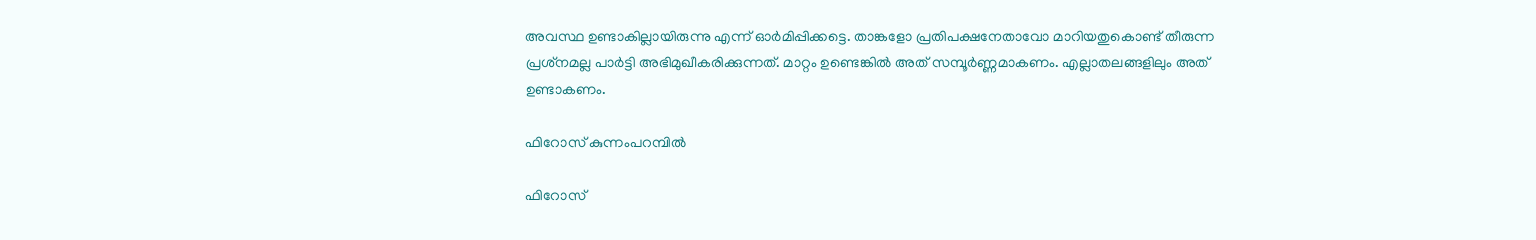അവസ്ഥ ഉണ്ടാകില്ലായിരുന്നു എന്ന് ഓര്‍മിപ്പിക്കട്ടെ. താങ്കളോ പ്രതിപക്ഷനേതാവോ മാറിയതുകൊണ്ട് തീരുന്ന പ്രശ്‌നമല്ല പാര്‍ട്ടി അഭിമുഖീകരിക്കുന്നത്. മാറ്റം ഉണ്ടെങ്കില്‍ അത് സമ്പൂര്‍ണ്ണമാകണം. എല്ലാതലങ്ങളിലും അത് ഉണ്ടാകണം.

ഫിറോസ് കുന്നംപറമ്പില്‍

ഫിറോസ്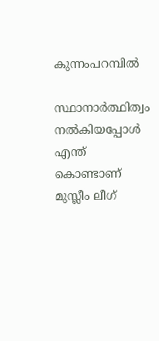കുന്നംപറമ്പില്‍

സ്ഥാനാര്‍ത്ഥിത്വം നല്‍കിയപ്പോള്‍ എന്ത് കൊണ്ടാണ് മുസ്ലീം ലീഗ്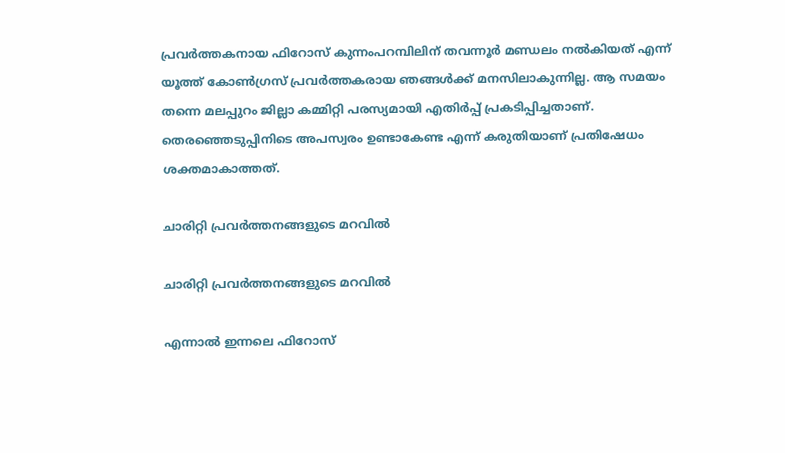പ്രവര്‍ത്തകനായ ഫിറോസ് കുന്നംപറമ്പിലിന് തവന്നൂര്‍ മണ്ഡലം നല്‍കിയത് എന്ന് യൂത്ത് കോണ്‍ഗ്രസ് പ്രവര്‍ത്തകരായ ഞങ്ങള്‍ക്ക് മനസിലാകുന്നില്ല. ആ സമയം തന്നെ മലപ്പുറം ജില്ലാ കമ്മിറ്റി പരസ്യമായി എതിര്‍പ്പ് പ്രകടിപ്പിച്ചതാണ്. തെരഞ്ഞെടുപ്പിനിടെ അപസ്വരം ഉണ്ടാകേണ്ട എന്ന് കരുതിയാണ് പ്രതിഷേധം ശക്തമാകാത്തത്.

ചാരിറ്റി പ്രവര്‍ത്തനങ്ങളുടെ മറവില്‍

ചാരിറ്റി പ്രവര്‍ത്തനങ്ങളുടെ മറവില്‍

എന്നാല്‍ ഇന്നലെ ഫിറോസ്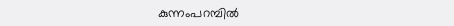കുന്നംപറമ്പില്‍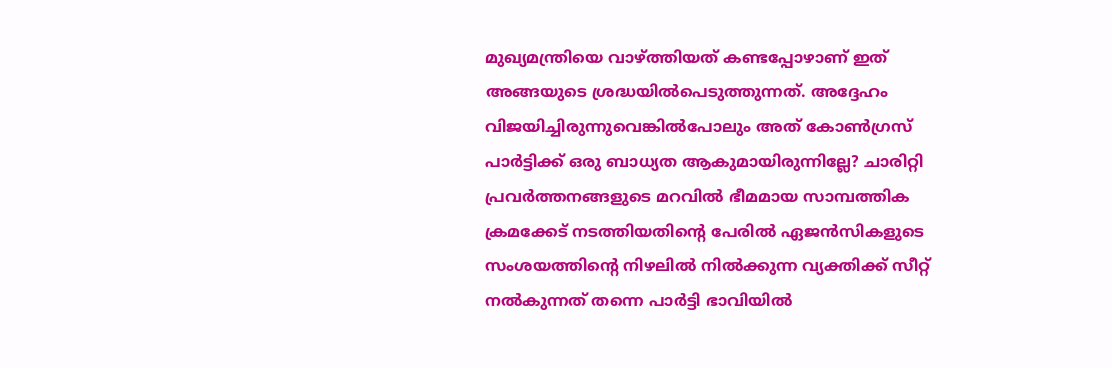മുഖ്യമന്ത്രിയെ വാഴ്ത്തിയത് കണ്ടപ്പോഴാണ് ഇത് അങ്ങയുടെ ശ്രദ്ധയില്‍പെടുത്തുന്നത്. അദ്ദേഹം വിജയിച്ചിരുന്നുവെങ്കില്‍പോലും അത് കോണ്‍ഗ്രസ് പാര്‍ട്ടിക്ക് ഒരു ബാധ്യത ആകുമായിരുന്നില്ലേ? ചാരിറ്റി പ്രവര്‍ത്തനങ്ങളുടെ മറവില്‍ ഭീമമായ സാമ്പത്തിക ക്രമക്കേട് നടത്തിയതിന്റെ പേരില്‍ ഏജന്‍സികളുടെ സംശയത്തിന്റെ നിഴലില്‍ നില്‍ക്കുന്ന വ്യക്തിക്ക് സീറ്റ് നല്‍കുന്നത് തന്നെ പാര്‍ട്ടി ഭാവിയില്‍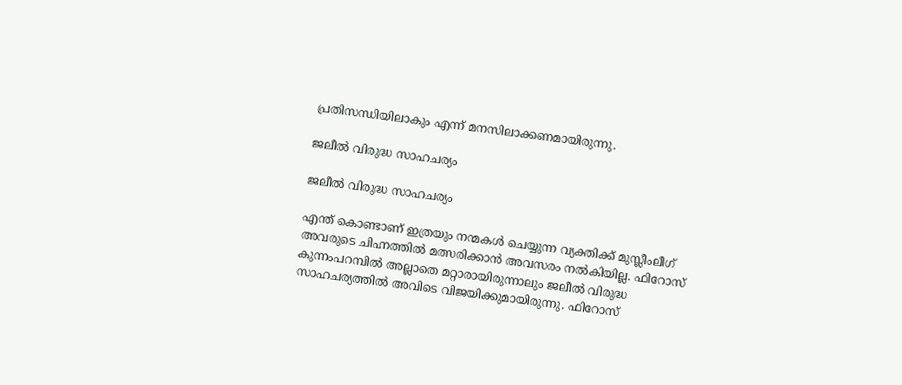പ്രതിസന്ധിയിലാകും എന്ന് മനസിലാക്കണമായിരുന്നു.

ജലീല്‍ വിരുദ്ധ സാഹചര്യം

ജലീല്‍ വിരുദ്ധ സാഹചര്യം

എന്ത് കൊണ്ടാണ് ഇത്രയും നന്മകള്‍ ചെയ്യുന്ന വ്യക്തിക്ക് മുസ്ലീംലീഗ് അവരുടെ ചിഹ്നത്തില്‍ മത്സരിക്കാന്‍ അവസരം നല്‍കിയില്ല. ഫിറോസ് കുന്നംപറമ്പില്‍ അല്ലാതെ മറ്റാരായിരുന്നാലും ജലീല്‍ വിരുദ്ധ സാഹചര്യത്തില്‍ അവിടെ വിജയിക്കുമായിരുന്നു. ഫിറോസ്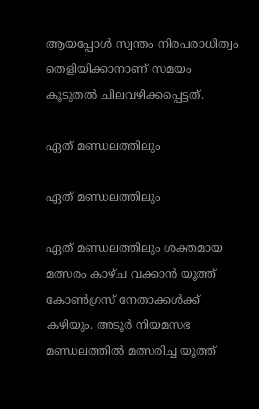ആയപ്പോള്‍ സ്വന്തം നിരപരാധിത്വം തെളിയിക്കാനാണ് സമയം കൂടുതല്‍ ചിലവഴിക്കപ്പെട്ടത്.

ഏത് മണ്ഡലത്തിലും

ഏത് മണ്ഡലത്തിലും

ഏത് മണ്ഡലത്തിലും ശക്തമായ മത്സരം കാഴ്ച വക്കാന്‍ യൂത്ത് കോണ്‍ഗ്രസ് നേതാക്കള്‍ക്ക് കഴിയും. അടൂര്‍ നിയമസഭ മണ്ഡലത്തില്‍ മത്സരിച്ച യൂത്ത്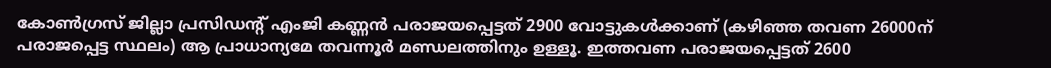കോണ്‍ഗ്രസ് ജില്ലാ പ്രസിഡന്റ് എംജി കണ്ണന്‍ പരാജയപ്പെട്ടത് 2900 വോട്ടുകള്‍ക്കാണ് (കഴിഞ്ഞ തവണ 26000ന് പരാജപ്പെട്ട സ്ഥലം) ആ പ്രാധാന്യമേ തവന്നൂര്‍ മണ്ഡലത്തിനും ഉള്ളൂ. ഇത്തവണ പരാജയപ്പെട്ടത് 2600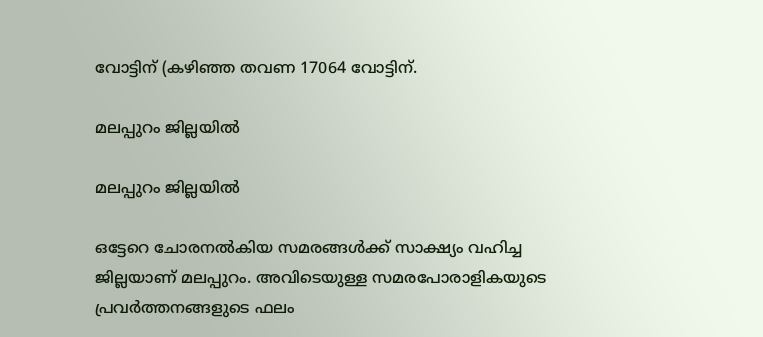വോട്ടിന് (കഴിഞ്ഞ തവണ 17064 വോട്ടിന്.

മലപ്പുറം ജില്ലയില്‍

മലപ്പുറം ജില്ലയില്‍

ഒട്ടേറെ ചോരനല്‍കിയ സമരങ്ങള്‍ക്ക് സാക്ഷ്യം വഹിച്ച ജില്ലയാണ് മലപ്പുറം. അവിടെയുള്ള സമരപോരാളികയുടെ പ്രവര്‍ത്തനങ്ങളുടെ ഫലം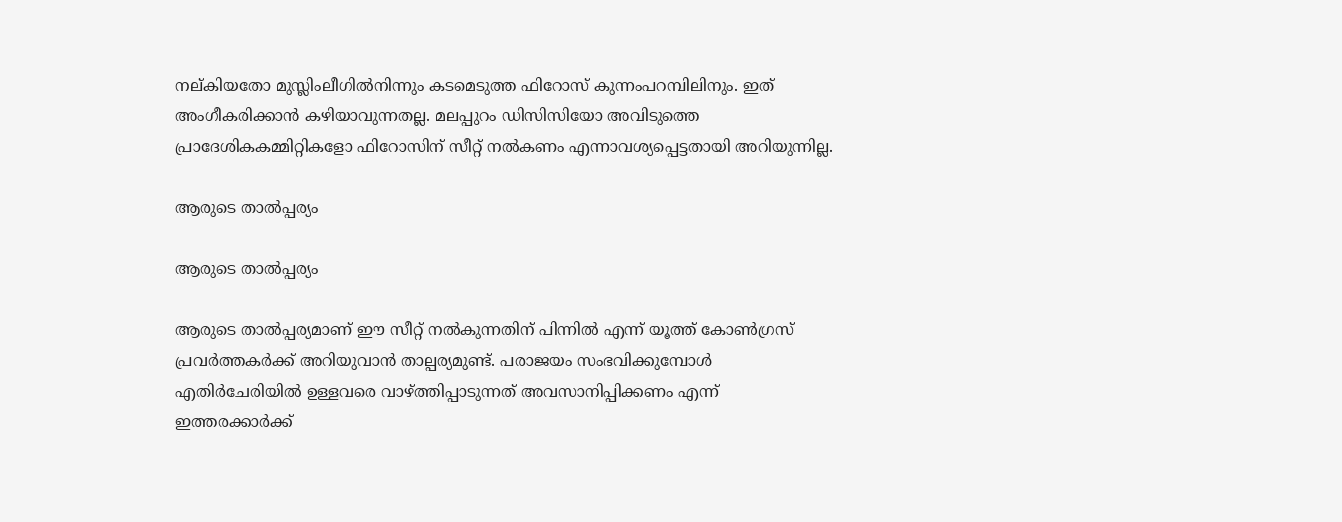നല്കിയതോ മുസ്ലിംലീഗില്‍നിന്നും കടമെടുത്ത ഫിറോസ് കുന്നംപറമ്പിലിനും. ഇത് അംഗീകരിക്കാന്‍ കഴിയാവുന്നതല്ല. മലപ്പുറം ഡിസിസിയോ അവിടുത്തെ പ്രാദേശികകമ്മിറ്റികളോ ഫിറോസിന് സീറ്റ് നല്‍കണം എന്നാവശ്യപ്പെട്ടതായി അറിയുന്നില്ല.

ആരുടെ താല്‍പ്പര്യം

ആരുടെ താല്‍പ്പര്യം

ആരുടെ താല്‍പ്പര്യമാണ് ഈ സീറ്റ് നല്‍കുന്നതിന് പിന്നില്‍ എന്ന് യൂത്ത് കോണ്‍ഗ്രസ് പ്രവര്‍ത്തകര്‍ക്ക് അറിയുവാന്‍ താല്പര്യമുണ്ട്. പരാജയം സംഭവിക്കുമ്പോള്‍ എതിര്‍ചേരിയില്‍ ഉള്ളവരെ വാഴ്ത്തിപ്പാടുന്നത് അവസാനിപ്പിക്കണം എന്ന് ഇത്തരക്കാര്‍ക്ക്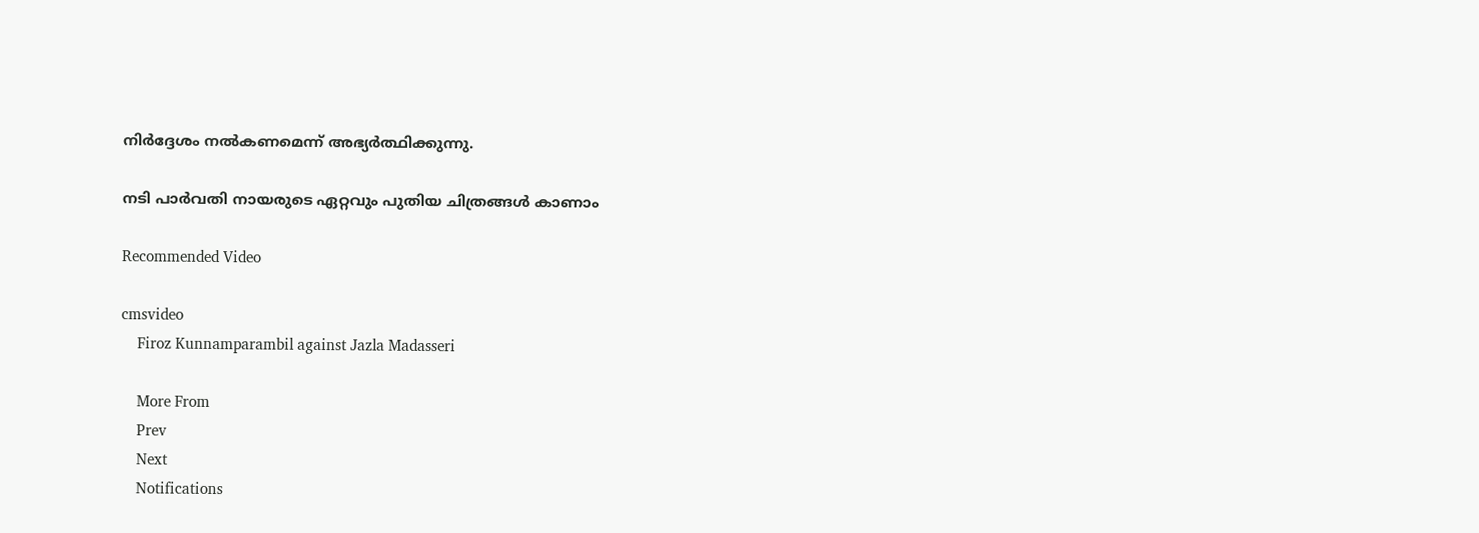നിര്‍ദ്ദേശം നല്‍കണമെന്ന് അഭ്യര്‍ത്ഥിക്കുന്നു.

നടി പാര്‍വതി നായരുടെ ഏറ്റവും പുതിയ ചിത്രങ്ങള്‍ കാണാം

Recommended Video

cmsvideo
    Firoz Kunnamparambil against Jazla Madasseri

    More From
    Prev
    Next
    Notifications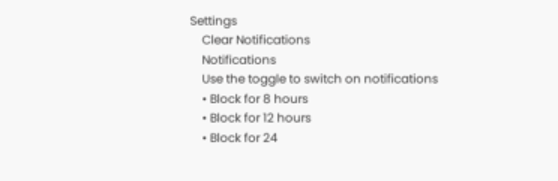Settings
    Clear Notifications
    Notifications
    Use the toggle to switch on notifications
    • Block for 8 hours
    • Block for 12 hours
    • Block for 24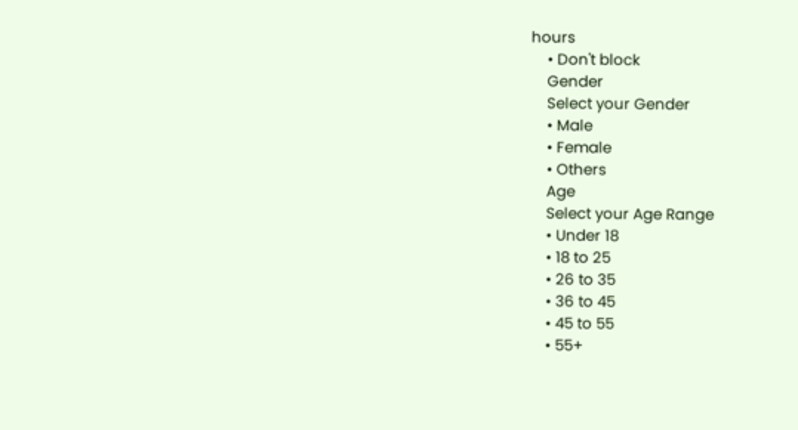hours
    • Don't block
    Gender
    Select your Gender
    • Male
    • Female
    • Others
    Age
    Select your Age Range
    • Under 18
    • 18 to 25
    • 26 to 35
    • 36 to 45
    • 45 to 55
    • 55+